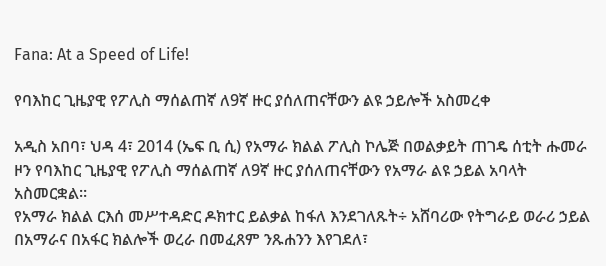Fana: At a Speed of Life!

የባእከር ጊዜያዊ የፖሊስ ማሰልጠኛ ለ9ኛ ዙር ያሰለጠናቸውን ልዩ ኃይሎች አስመረቀ

አዲስ አበባ፣ ህዳ 4፣ 2014 (ኤፍ ቢ ሲ) የአማራ ክልል ፖሊስ ኮሌጅ በወልቃይት ጠገዴ ሰቲት ሑመራ ዞን የባእከር ጊዜያዊ የፖሊስ ማሰልጠኛ ለ9ኛ ዙር ያሰለጠናቸውን የአማራ ልዩ ኃይል አባላት አስመርቋል።
የአማራ ክልል ርእሰ መሥተዳድር ዶክተር ይልቃል ከፋለ እንደገለጹት÷ አሸባሪው የትግራይ ወራሪ ኃይል በአማራና በአፋር ክልሎች ወረራ በመፈጸም ንጹሐንን እየገደለ፣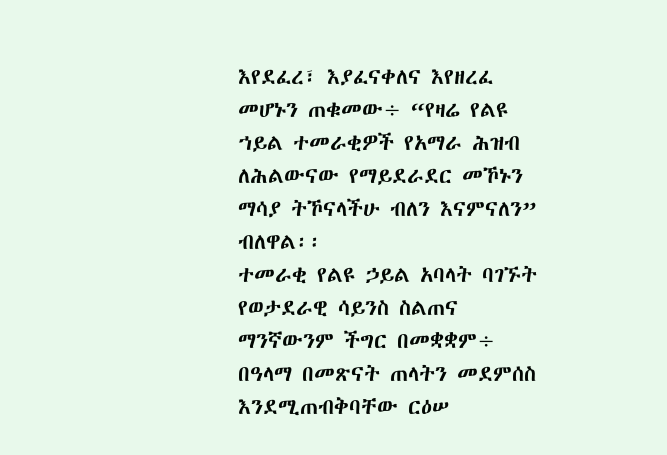እየደፈረ፣ እያፈናቀለና እየዘረፈ መሆኑን ጠቁመው÷ “የዛሬ የልዩ ኀይል ተመራቂዎች የአማራ ሕዝብ ለሕልውናው የማይደራደር መኾኑን ማሳያ ትኾናላችሁ ብለን እናምናለን” ብለዋል፡፡
ተመራቂ የልዩ ኃይል አባላት ባገኙት የወታደራዊ ሳይንስ ስልጠና ማንኛውንም ችግር በመቋቋም÷ በዓላማ በመጽናት ጠላትን መደምሰስ እንደሚጠብቅባቸው ርዕሠ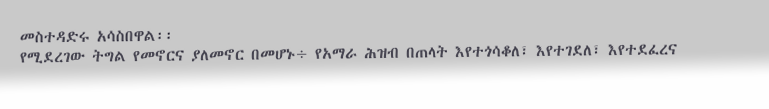መስተዳድሩ አሳስበዋል፡፡
የሚደረገው ትግል የመኖርና ያለመኖር በመሆኑ÷ የአማራ ሕዝብ በጠላት እየተጎሳቆለ፣ እየተገደለ፣ እየተደፈረና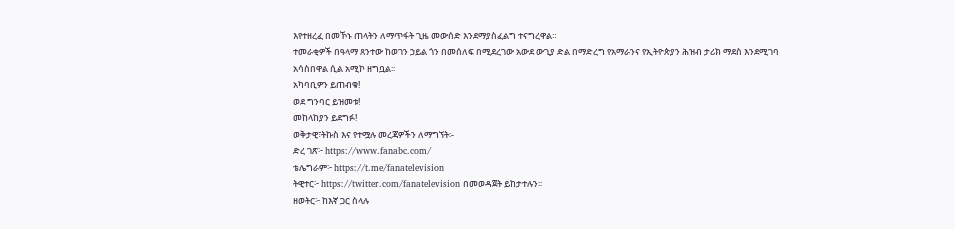እየተዘረፈ በመኾኑ ጠላትን ለማጥፋት ጊዜ መውሰድ እንደማያስፈልግ ተናግረዋል።
ተመራቂዎች በዓላማ ጸንተው ከወገን ኃይል ጎን በመሰለፍ በሚደረገው አውደ ውጊያ ድል በማድረግ የአማራንና የኢትዮጵያን ሕዝብ ታሪክ ማደስ እንደሚገባ አሳስበዋል ሲል አሚኮ ዘግቧል፡፡
አካባቢዎን ይጠብቁ!
ወደ ግንባር ይዝመቱ!
መከላከያን ይደግፉ!
ወቅታዊ፣ትኩስ እና የተሟሉ መረጃዎችን ለማግኘት፡-
ድረ ገጽ፦ https://www.fanabc.com/
ቴሌግራም፦ https://t.me/fanatelevision
ትዊተር፦ https://twitter.com/fanatelevision በመወዳጀት ይከታተሉን፡፡
ዘወትር፦ ከእኛ ጋር ስላሉ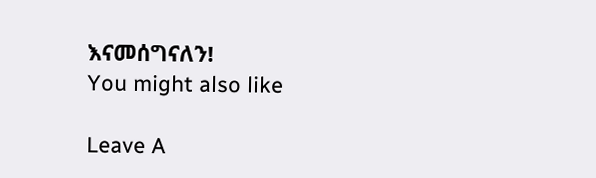እናመሰግናለን!
You might also like

Leave A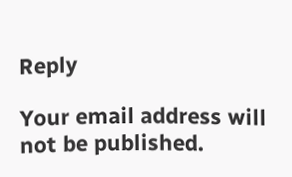Reply

Your email address will not be published.